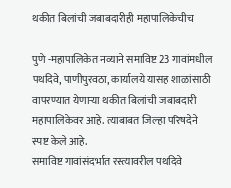थकीत बिलांची जबाबदारीही महापालिकेचीच

पुणे -महापालिकेत नव्याने समाविष्ट 23 गावांमधील पथदिवे, पाणीपुरवठा, कार्यालये यासह शाळांसाठी वापरण्यात येणाऱ्या थकीत बिलांची जबाबदारी महापालिकेवर आहे. त्याबाबत जिल्हा परिषदेने स्पष्ट केले आहे.
समाविष्ट गावांसंदर्भात रस्त्यावरील पथदिवे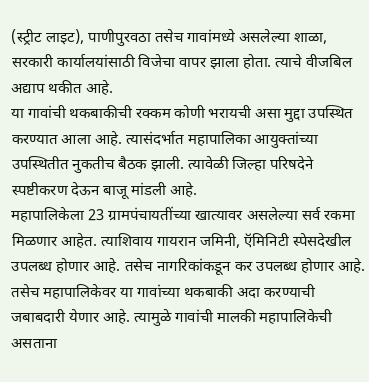(स्ट्रीट लाइट), पाणीपुरवठा तसेच गावांमध्ये असलेल्या शाळा, सरकारी कार्यालयांसाठी विजेचा वापर झाला होता. त्याचे वीजबिल अद्याप थकीत आहे.
या गावांची थकबाकीची रक्कम कोणी भरायची असा मुद्दा उपस्थित करण्यात आला आहे. त्यासंदर्भात महापालिका आयुक्तांच्या उपस्थितीत नुकतीच बैठक झाली. त्यावेळी जिल्हा परिषदेने स्पष्टीकरण देऊन बाजू मांडली आहे.
महापालिकेला 23 ग्रामपंचायतींच्या खात्यावर असलेल्या सर्व रकमा मिळणार आहेत. त्याशिवाय गायरान जमिनी, ऍमिनिटी स्पेसदेखील उपलब्ध होणार आहे. तसेच नागरिकांकडून कर उपलब्ध होणार आहे. तसेच महापालिकेवर या गावांच्या थकबाकी अदा करण्याची जबाबदारी येणार आहे. त्यामुळे गावांची मालकी महापालिकेची असताना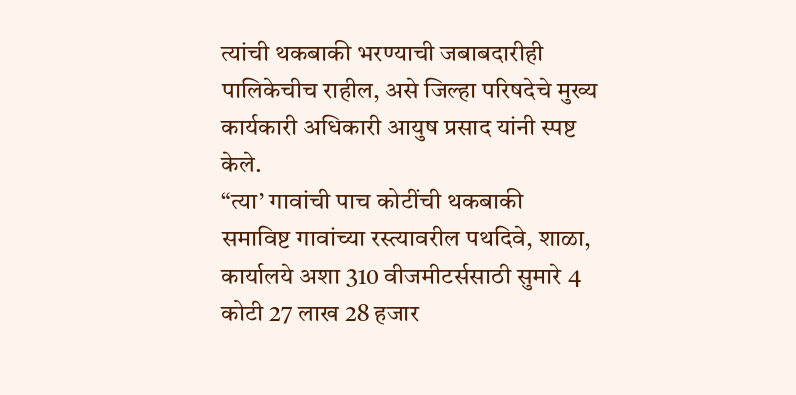त्यांची थकबाकी भरण्याची जबाबदारीही पालिकेचीच राहील, असे जिल्हा परिषदेचे मुख्य कार्यकारी अधिकारी आयुष प्रसाद यांनी स्पष्ट केले.
“त्या’ गावांची पाच कोटींची थकबाकी
समाविष्ट गावांच्या रस्त्यावरील पथदिवे, शाळा, कार्यालये अशा 310 वीजमीटर्ससाठी सुमारे 4 कोटी 27 लाख 28 हजार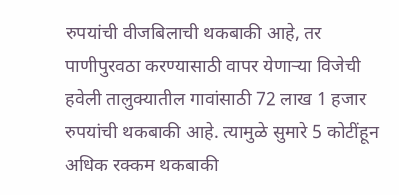रुपयांची वीजबिलाची थकबाकी आहे, तर पाणीपुरवठा करण्यासाठी वापर येणाऱ्या विजेची हवेली तालुक्यातील गावांसाठी 72 लाख 1 हजार रुपयांची थकबाकी आहे. त्यामुळे सुमारे 5 कोटींहून अधिक रक्कम थकबाकी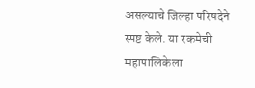असल्याचे जिल्हा परिषदेने स्पष्ट केले. या रकमेची महापालिकेला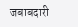जबाबदारी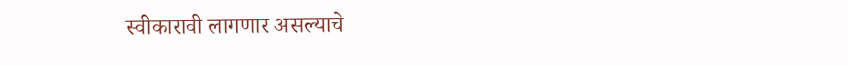स्वीकारावी लागणार असल्याचे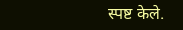स्पष्ट केले.